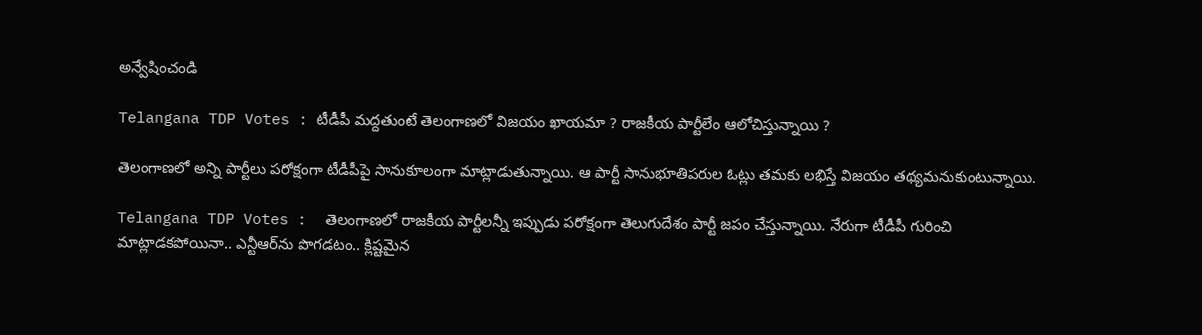అన్వేషించండి

Telangana TDP Votes : టీడీపీ మద్దతుంటే తెలంగాణలో విజయం ఖాయమా ? రాజకీయ పార్టీలేం ఆలోచిస్తున్నాయి ?

తెలంగాణలో అన్ని పార్టీలు పరోక్షంగా టీడీపీపై సానుకూలంగా మాట్లాడుతున్నాయి. ఆ పార్టీ సానుభూతిపరుల ఓట్లు తమకు లభిస్తే విజయం తథ్యమనుకుంటున్నాయి.

Telangana TDP Votes :  తెలంగాణలో రాజకీయ పార్టీలన్నీ ఇప్పుడు పరోక్షంగా తెలుగుదేశం పార్టీ జపం చేస్తున్నాయి. నేరుగా టీడీపీ గురించి మాట్లాడకపోయినా.. ఎన్టీఆర్‌ను పొగడటం.. క్లిష్టమైన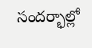సందర్భాల్లో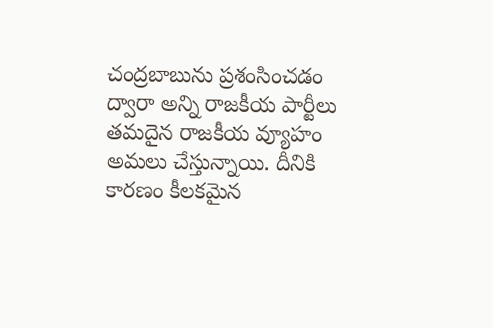చంద్రబాబును ప్రశంసించడం ద్వారా అన్ని రాజకీయ పార్టీలు తమదైన రాజకీయ వ్యూహం అమలు చేస్తున్నాయి. దీనికి కారణం కీలకమైన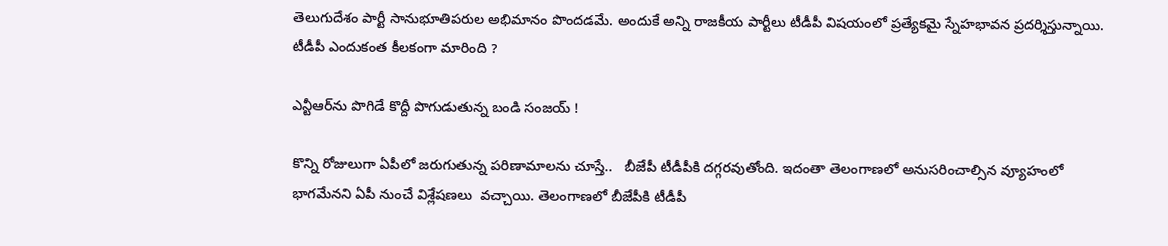తెలుగుదేశం పార్టీ సానుభూతిపరుల అభిమానం పొందడమే. అందుకే అన్ని రాజకీయ పార్టీలు టీడీపీ విషయంలో ప్రత్యేకమై స్నేహభావన ప్రదర్శిస్తున్నాయి. టీడీపీ ఎందుకంత కీలకంగా మారింది ?

ఎన్టీఆర్‌ను పొగిడే కొద్దీ పొగుడుతున్న బండి సంజయ్ !

కొన్ని రోజులుగా ఏపీలో జరుగుతున్న పరిణామాలను చూస్తే..   బీజేపీ టీడీపీకి దగ్గరవుతోంది. ఇదంతా తెలంగాణలో అనుసరించాల్సిన వ్యూహంలో భాగమేనని ఏపీ నుంచే విశ్లేషణలు  వచ్చాయి. తెలంగాణలో బీజేపీకి టీడీపీ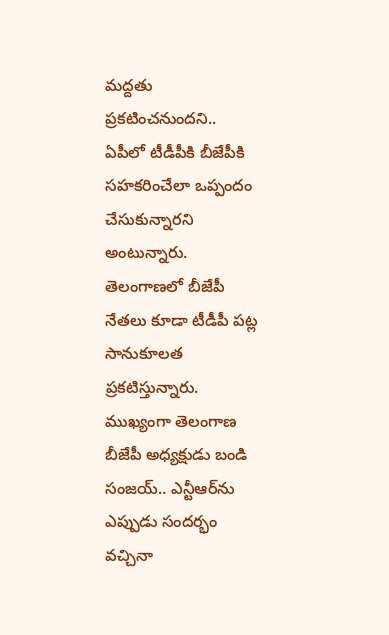మద్దతు ప్రకటించనుందని..  ఏపీలో టీడీపీకి బీజేపీకి సహకరించేలా ఒప్పందం చేసుకున్నారని అంటున్నారు. తెలంగాణలో బీజేపీ నేతలు కూడా టీడీపీ పట్ల సానుకూలత ప్రకటిస్తున్నారు. ముఖ్యంగా తెలంగాణ బీజేపీ అధ్యక్షుడు బండి సంజయ్.. ఎన్టీఆర్‌ను ఎప్పుడు సందర్భం వచ్చినా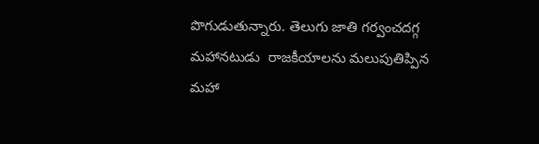పొగుడుతున్నారు. తెలుగు జాతి గర్వంచదగ్గ మహానటుడు  రాజకీయాలను మలుపుతిప్పిన మహా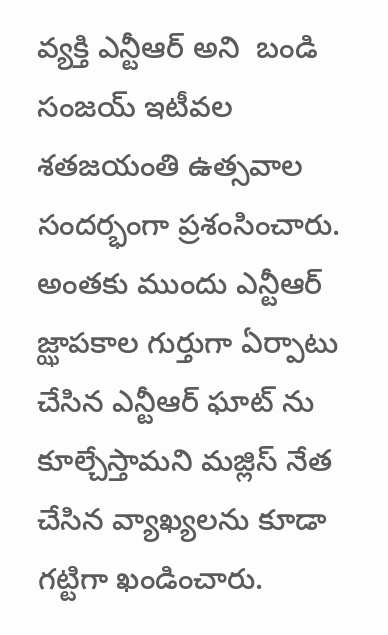వ్యక్తి ఎన్టీఆర్ అని  బండి సంజయ్ ఇటీవల శతజయంతి ఉత్సవాల సందర్భంగా ప్రశంసించారు. అంతకు ముందు ఎన్టీఆర్ జ్ఝాపకాల గుర్తుగా ఏర్పాటు చేసిన ఎన్టీఆర్ ఘాట్ ను కూల్చేస్తామని మజ్లిస్ నేత చేసిన వ్యాఖ్యలను కూడా గట్టిగా ఖండించారు.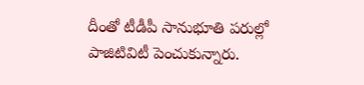దీంతో టీడీపీ సానుభూతి పరుల్లో పాజిటివిటీ పెంచుకున్నారు.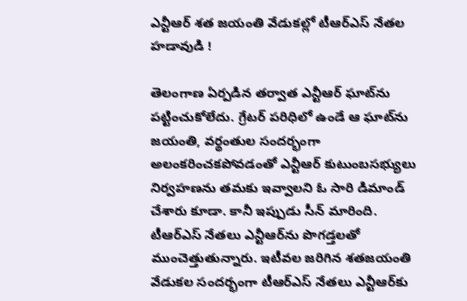ఎన్టీఆర్ శత జయంతి వేడుకల్లో టీఆర్ఎస్ నేతల హడావుడి !

తెలంగాణ ఏర్పడిన తర్వాత ఎన్టీఆర్ ఘాట్‌ను పట్టించుకోలేదు. గ్రేటర్ పరిధిలో ఉండే ఆ ఘాట్‌ను జయంతి, వర్థంతుల సందర్భంగా అలంకరించకపోవడంతో ఎన్టీఆర్ కుటుంబసభ్యులు నిర్వహణను తమకు ఇవ్వాలని ఓ సారి డిమాండ్ చేశారు కూడా. కానీ ఇప్పుడు సీన్ మారింది. టీఆర్ఎస్ నేతలు ఎన్టీఆర్‌ను పొగడ్తలతో ముంచెత్తుతున్నారు. ఇటీవల జరిగిన శతజయంతి వేడుకల సందర్భంగా టీఆర్ఎస్ నేతలు ఎన్టీఆర్‌కు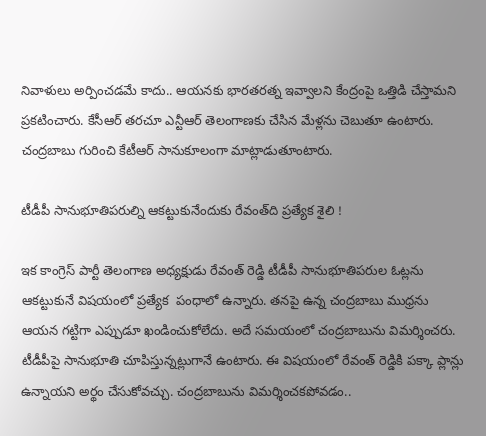నివాళులు అర్పించడమే కాదు.. ఆయనకు భారతరత్న ఇవ్వాలని కేంద్రంపై ఒత్తిడి చేస్తామని ప్రకటించారు. కేసీఆర్ తరచూ ఎన్టీఆర్ తెలంగాణకు చేసిన మేళ్లను చెబుతూ ఉంటారు. చంద్రబాబు గురించి కేటీఆర్ సానుకూలంగా మాట్లాడుతూంటారు.

టీడీపీ సానుభూతిపరుల్ని ఆకట్టుకునేందుకు రేవంత్‌ది ప్రత్యేక శైలి !

ఇక కాంగ్రెస్ పార్టీ తెలంగాణ అధ్యక్షుడు రేవంత్ రెడ్డి టీడీపీ సానుభూతిపరుల ఓట్లను ఆకట్టుకునే విషయంలో ప్రత్యేక  పంధాలో ఉన్నారు. తనపై ఉన్న చంద్రబాబు ముధ్రను ఆయన గట్టిగా ఎప్పుడూ ఖండించుకోలేదు. అదే సమయంలో చంద్రబాబును విమర్శించరు. టీడీపీపై సానుభూతి చూపిస్తున్నట్లుగానే ఉంటారు. ఈ విషయంలో రేవంత్ రెడ్డికి పక్కా ప్లాన్లు ఉన్నాయని అర్థం చేసుకోవచ్చు. చంద్రబాబును విమర్శించకపోవడం..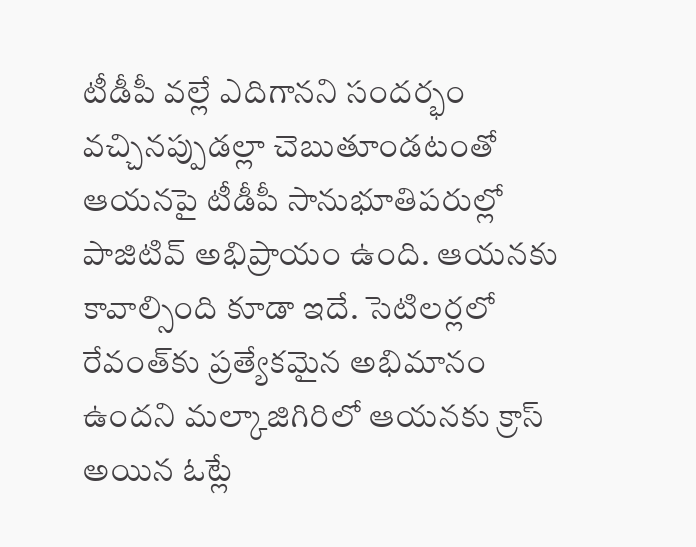టీడీపీ వల్లే ఎదిగానని సందర్భం వచ్చినప్పుడల్లా చెబుతూండటంతో ఆయనపై టీడీపీ సానుభూతిపరుల్లో పాజిటివ్ అభిప్రాయం ఉంది. ఆయనకు కావాల్సింది కూడా ఇదే. సెటిలర్లలో రేవంత్‌కు ప్రత్యేకమైన అభిమానం ఉందని మల్కాజిగిరిలో ఆయనకు క్రాస్ అయిన ఓట్లే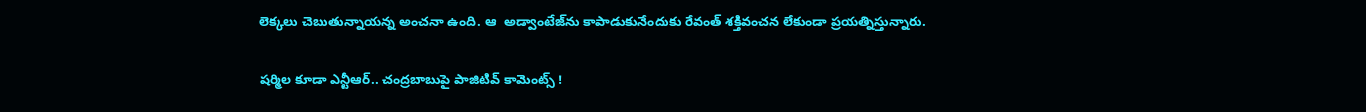లెక్కలు చెబుతున్నాయన్న అంచనా ఉంది. ఆ  అడ్వాంటేజ్‌ను కాపాడుకునేందుకు రేవంత్ శక్తివంచన లేకుండా ప్రయత్నిస్తున్నారు.

షర్మిల కూడా ఎన్టీఆర్‌.. చంద్రబాబుపై పాజిటివ్ కామెంట్స్ !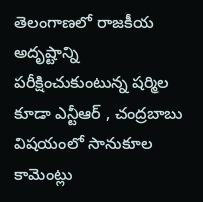తెలంగాణలో రాజకీయ అదృష్టాన్ని పరీక్షించుకుంటున్న షర్మిల కూడా ఎన్టీఆర్ , చంద్రబాబు విషయంలో సానుకూల కామెంట్లు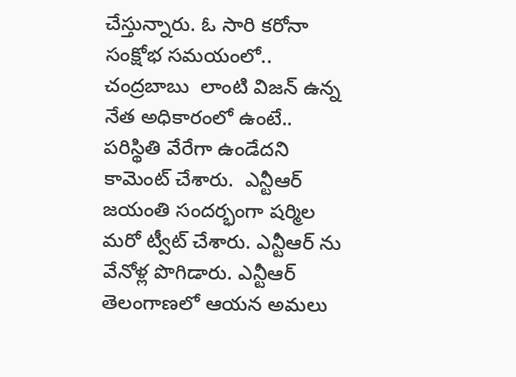చేస్తున్నారు. ఓ సారి కరోనా సంక్షోభ సమయంలో.. చంద్రబాబు  లాంటి విజన్ ఉన్న నేత అధికారంలో ఉంటే.. పరిస్థితి వేరేగా ఉండేదని కామెంట్ చేశారు.  ఎన్టీఆర్ జయంతి సందర్భంగా షర్మిల మరో ట్వీట్ చేశారు. ఎన్టీఆర్ ను వేనోళ్ల పొగిడారు. ఎన్టీఆర్ తెలంగాణలో ఆయన అమలు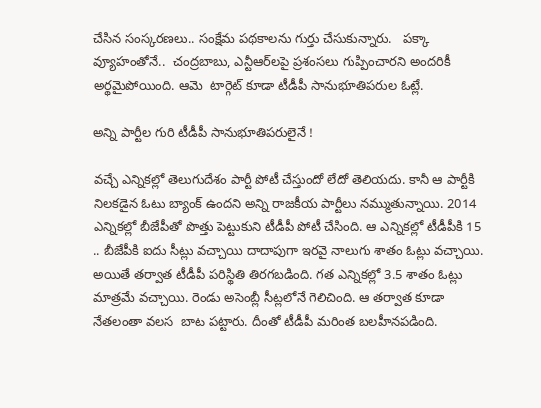చేసిన సంస్కరణలు.. సంక్షేమ పథకాలను గుర్తు చేసుకున్నారు.   పక్కా వ్యూహంతోనే..  చంద్రబాబు, ఎన్టీఆర్‌లపై ప్రశంసలు గుప్పించారని అందరికీ అర్థమైపోయింది. ఆమె  టార్గెట్ కూడా టీడీపీ సానుభూతిపరుల ఓట్లే.

అన్ని పార్టీల గురి టీడీపీ సానుభూతిపరులైనే !

వచ్చే ఎన్నికల్లో తెలుగుదేశం పార్టీ పోటీ చేస్తుందో లేదో తెలియదు. కానీ ఆ పార్టీకి నిలకడైన ఓటు బ్యాంక్ ఉందని అన్ని రాజకీయ పార్టీలు నమ్ముతున్నాయి. 2014 ఎన్నికల్లో బీజేపీతో పొత్తు పెట్టుకుని టీడీపీ పోటీ చేసింది. ఆ ఎన్నికల్లో టీడీపీకి 15 .. బీజేపీకి ఐదు సీట్లు వచ్చాయి దాదాపుగా ఇరవై నాలుగు శాతం ఓట్లు వచ్చాయి. అయితే తర్వాత టీడీపీ పరిస్థితి తిరగబడింది. గత ఎన్నికల్లో 3.5 శాతం ఓట్లు మాత్రమే వచ్చాయి. రెండు అసెంబ్లీ సీట్లలోనే గెలిచింది. ఆ తర్వాత కూడా నేతలంతా వలస  బాట పట్టారు. దీంతో టీడీపీ మరింత బలహీనపడింది.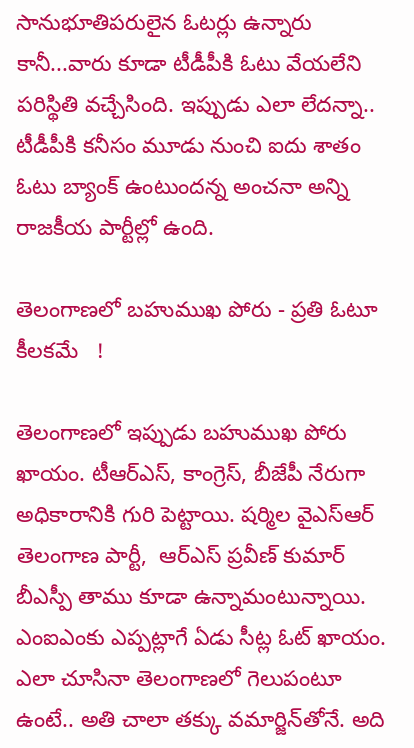సానుభూతిపరులైన ఓటర్లు ఉన్నారు కానీ...వారు కూడా టీడీపీకి ఓటు వేయలేని పరిస్థితి వచ్చేసింది. ఇప్పుడు ఎలా లేదన్నా.. టీడీపీకి కనీసం మూడు నుంచి ఐదు శాతం ఓటు బ్యాంక్ ఉంటుందన్న అంచనా అన్ని రాజకీయ పార్టీల్లో ఉంది.

తెలంగాణలో బహుముఖ పోరు - ప్రతి ఓటూ కీలకమే   !

తెలంగాణలో ఇప్పుడు బహుముఖ పోరు ఖాయం. టీఆర్ఎస్, కాంగ్రెస్, బీజేపీ నేరుగా అధికారానికి గురి పెట్టాయి. షర్మిల వైఎస్ఆర్ తెలంగాణ పార్టీ,  ఆర్ఎస్ ప్రవీణ్ కుమార్ బీఎస్పీ తాము కూడా ఉన్నామంటున్నాయి. ఎంఐఎంకు ఎప్పట్లాగే ఏడు సీట్ల ఓట్ ఖాయం. ఎలా చూసినా తెలంగాణలో గెలుపంటూ ఉంటే.. అతి చాలా తక్కు వమార్జిన్‌తోనే. అది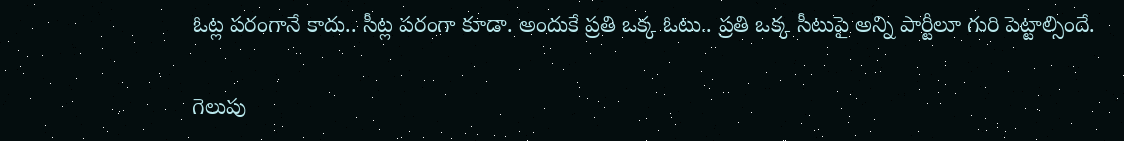ఓట్ల పరంగానే కాదు.. సీట్ల పరంగా కూడా. అందుకే ప్రతి ఒక్క ఓటు.. ప్రతి ఒక్క సీటుపై అన్ని పార్టీలూ గురి పెట్టాల్సిందే.

గెలుపు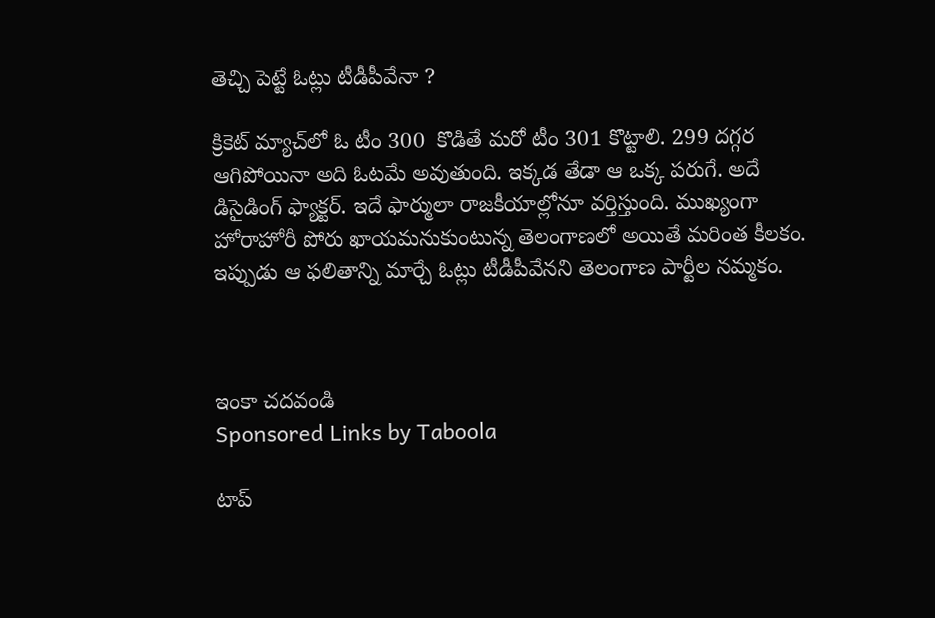తెచ్చి పెట్టే ఓట్లు టీడీపీవేనా ?

క్రికెట్‌ మ్యాచ్‌లో ఓ టీం 300  కొడితే మరో టీం 301 కొట్టాలి. 299 దగ్గర ఆగిపోయినా అది ఓటమే అవుతుంది. ఇక్కడ తేడా ఆ ఒక్క పరుగే. అదే డిసైడింగ్ ఫ్యాక్టర్. ఇదే ఫార్ములా రాజకీయాల్లోనూ వర్తిస్తుంది. ముఖ్యంగా హోరాహోరీ పోరు ఖాయమనుకుంటున్న తెలంగాణలో అయితే మరింత కీలకం. ఇప్పుడు ఆ ఫలితాన్ని మార్చే ఓట్లు టీడీపీవేనని తెలంగాణ పార్టీల నమ్మకం.



ఇంకా చదవండి
Sponsored Links by Taboola

టాప్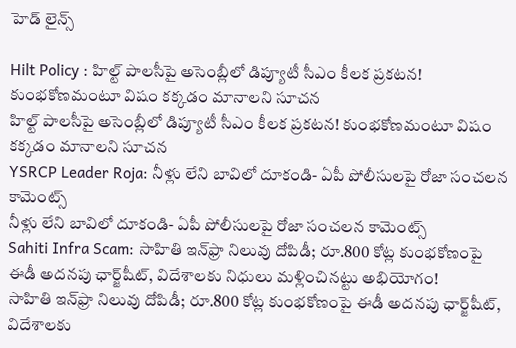హెడ్ లైన్స్

Hilt Policy : హిల్ట్ పాలసీపై అసెంబ్లీలో డిప్యూటీ సీఎం కీలక ప్రకటన! కుంభకోణమంటూ విషం కక్కడం మానాలని సూచన
హిల్ట్ పాలసీపై అసెంబ్లీలో డిప్యూటీ సీఎం కీలక ప్రకటన! కుంభకోణమంటూ విషం కక్కడం మానాలని సూచన
YSRCP Leader Roja: నీళ్లు లేని బావిలో దూకండి- ఏపీ పోలీసులపై రోజా సంచలన కామెంట్స్
నీళ్లు లేని బావిలో దూకండి- ఏపీ పోలీసులపై రోజా సంచలన కామెంట్స్
Sahiti Infra Scam: సాహితి ఇన్‌ఫ్రా నిలువు దోపిడీ; రూ.800 కోట్ల కుంభకోణంపై ఈడీ అదనపు ఛార్జ్‌షీట్‌, విదేశాలకు నిధులు మళ్లించినట్టు అభియోగం!
సాహితి ఇన్‌ఫ్రా నిలువు దోపిడీ; రూ.800 కోట్ల కుంభకోణంపై ఈడీ అదనపు ఛార్జ్‌షీట్‌, విదేశాలకు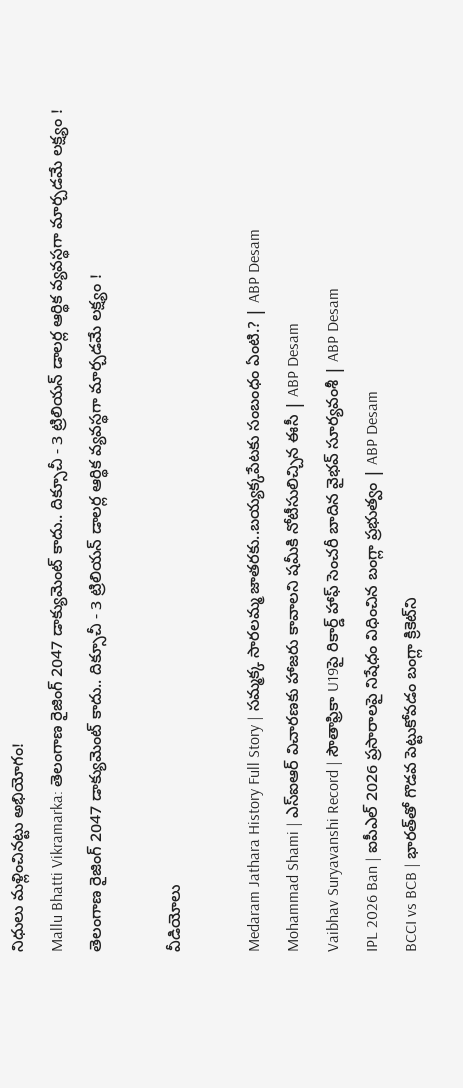నిధులు మళ్లించినట్టు అభియోగం!
Mallu Bhatti Vikramarka: తెలంగాణ రైజింగ్ 2047 డాక్యుమెంట్ కాదు.. దిక్సూచీ - 3 ట్రిలియన్ డాలర్ల ఆర్థిక వ్యవస్థగా మార్చడమే లక్ష్యం !
తెలంగాణ రైజింగ్ 2047 డాక్యుమెంట్ కాదు.. దిక్సూచీ - 3 ట్రిలియన్ డాలర్ల ఆర్థిక వ్యవస్థగా మార్చడమే లక్ష్యం !

వీడియోలు

Medaram Jathara History Full Story | సమ్మక్క సారలమ్మ జాతరకు..బయ్యక్కపేటకు సంబంధం ఏంటి.? | ABP Desam
Mohammad Shami | ఎస్ఐఆర్ విచారణకు హాజరు కావాలని షమీకి నోటీసులిచ్చిన ఈసీ | ABP Desam
Vaibhav Suryavanshi Record | సౌతాఫ్రికా U19పై రికార్డ్ హాఫ్ సెంచరీ బాదిన వైభవ్ సూర్యవంశీ | ABP Desam
IPL 2026 Ban | ఐపీఎల్ 2026 ప్రసారాలపై నిషేధం విధించిన బంగ్లా ప్రభుత్వం | ABP Desam
BCCI vs BCB | భారత్‌తో గొడవ పెట్టుకోవడం బంగ్లా క్రికెట్‌ని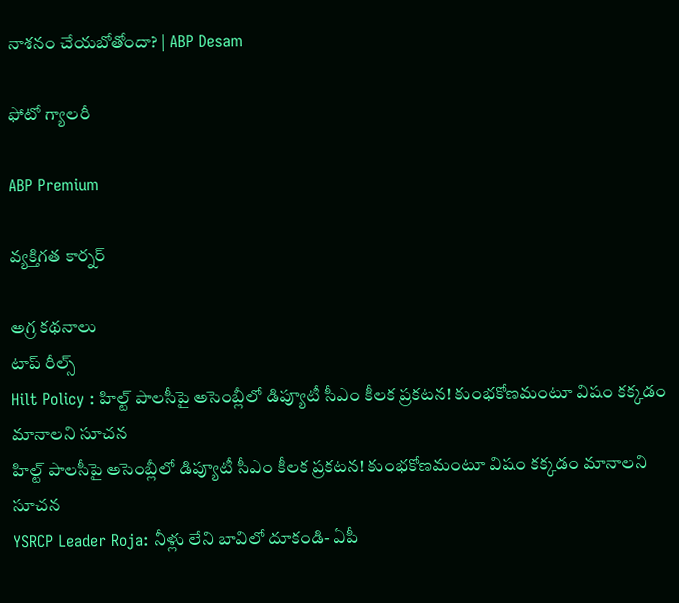నాశనం చేయబోతోందా? | ABP Desam

ఫోటో గ్యాలరీ

ABP Premium

వ్యక్తిగత కార్నర్

అగ్ర కథనాలు
టాప్ రీల్స్
Hilt Policy : హిల్ట్ పాలసీపై అసెంబ్లీలో డిప్యూటీ సీఎం కీలక ప్రకటన! కుంభకోణమంటూ విషం కక్కడం మానాలని సూచన
హిల్ట్ పాలసీపై అసెంబ్లీలో డిప్యూటీ సీఎం కీలక ప్రకటన! కుంభకోణమంటూ విషం కక్కడం మానాలని సూచన
YSRCP Leader Roja: నీళ్లు లేని బావిలో దూకండి- ఏపీ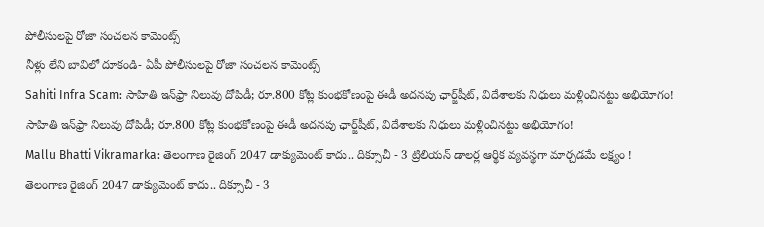పోలీసులపై రోజా సంచలన కామెంట్స్
నీళ్లు లేని బావిలో దూకండి- ఏపీ పోలీసులపై రోజా సంచలన కామెంట్స్
Sahiti Infra Scam: సాహితి ఇన్‌ఫ్రా నిలువు దోపిడీ; రూ.800 కోట్ల కుంభకోణంపై ఈడీ అదనపు ఛార్జ్‌షీట్‌, విదేశాలకు నిధులు మళ్లించినట్టు అభియోగం!
సాహితి ఇన్‌ఫ్రా నిలువు దోపిడీ; రూ.800 కోట్ల కుంభకోణంపై ఈడీ అదనపు ఛార్జ్‌షీట్‌, విదేశాలకు నిధులు మళ్లించినట్టు అభియోగం!
Mallu Bhatti Vikramarka: తెలంగాణ రైజింగ్ 2047 డాక్యుమెంట్ కాదు.. దిక్సూచీ - 3 ట్రిలియన్ డాలర్ల ఆర్థిక వ్యవస్థగా మార్చడమే లక్ష్యం !
తెలంగాణ రైజింగ్ 2047 డాక్యుమెంట్ కాదు.. దిక్సూచీ - 3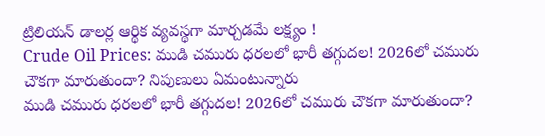ట్రిలియన్ డాలర్ల ఆర్థిక వ్యవస్థగా మార్చడమే లక్ష్యం !
Crude Oil Prices: ముడి చమురు ధరలలో భారీ తగ్గుదల! 2026లో చమురు చౌకగా మారుతుందా? నిపుణులు ఏమంటున్నారు
ముడి చమురు ధరలలో భారీ తగ్గుదల! 2026లో చమురు చౌకగా మారుతుందా?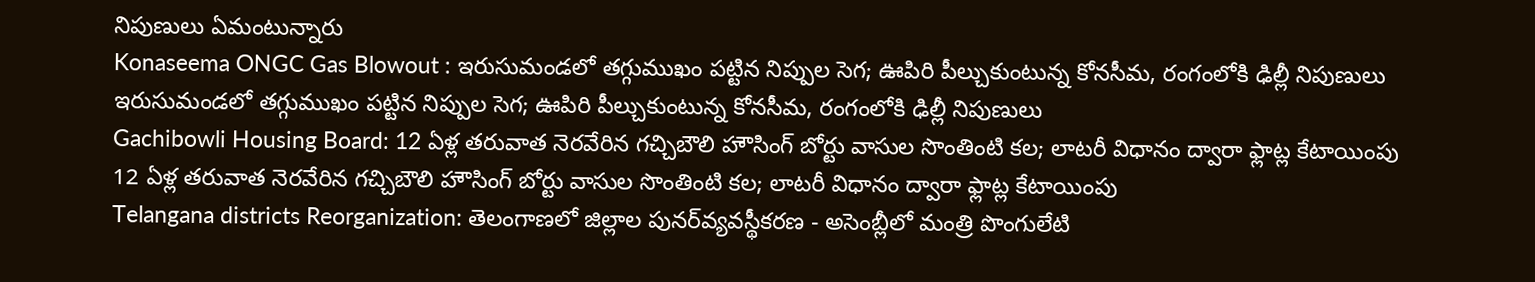నిపుణులు ఏమంటున్నారు
Konaseema ONGC Gas Blowout : ఇరుసుమండలో తగ్గుముఖం పట్టిన నిప్పుల సెగ; ఊపిరి పీల్చుకుంటున్న కోనసీమ, రంగంలోకి ఢిల్లీ నిపుణులు
ఇరుసుమండలో తగ్గుముఖం పట్టిన నిప్పుల సెగ; ఊపిరి పీల్చుకుంటున్న కోనసీమ, రంగంలోకి ఢిల్లీ నిపుణులు
Gachibowli Housing Board: 12 ఏళ్ల తరువాత నెరవేరిన గచ్చిబౌలి హౌసింగ్ బోర్టు వాసుల సొంతింటి కల; లాటరీ విధానం ద్వారా ఫ్లాట్ల కేటాయింపు
12 ఏళ్ల తరువాత నెరవేరిన గచ్చిబౌలి హౌసింగ్ బోర్టు వాసుల సొంతింటి కల; లాటరీ విధానం ద్వారా ఫ్లాట్ల కేటాయింపు
Telangana districts Reorganization: తెలంగాణలో జిల్లాల పునర్‌వ్యవస్థీకరణ - అసెంబ్లీలో మంత్రి పొంగులేటి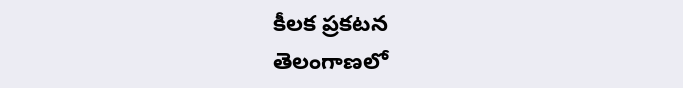కీలక ప్రకటన
తెలంగాణలో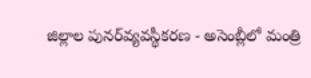జిల్లాల పునర్‌వ్యవస్థీకరణ - అసెంబ్లీలో మంత్రి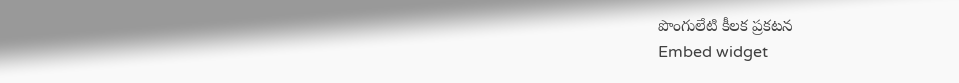పొంగులేటి కీలక ప్రకటన
Embed widget